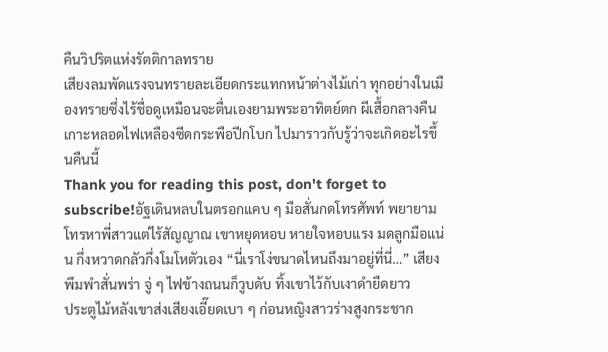คืนวิปริตแห่งรัตติกาลทราย
เสียงลมพัดแรงจนทรายละเอียดกระแทกหน้าต่างไม้เก่า ทุกอย่างในเมืองทรายซึ่งไร้ชื่อดูเหมือนจะตื่นเองยามพระอาทิตย์ตก ผีเสื้อกลางคืนเกาะหลอดไฟเหลืองซีดกระพือปีกโบก ไปมาราวกับรู้ว่าจะเกิดอะไรขึ้นคืนนี้
Thank you for reading this post, don't forget to subscribe!อัฐเดินหลบในตรอกแคบ ๆ มือสั่นกดโทรศัพท์ พยายามโทรหาพี่สาวแต่ไร้สัญญาณ เขาหยุดหอบ หายใจหอบแรง มดลูกมือแน่น กึ่งหวาดกลัวกึ่งโมโหตัวเอง “นี่เราโง่ขนาดไหนถึงมาอยู่ที่นี่…” เสียงพึมพำสั่นพร่า จู่ ๆ ไฟข้างถนนก็วูบดับ ทิ้งเขาไว้กับเงาดำยืดยาว
ประตูไม้หลังเขาส่งเสียงเอี๊ยดเบา ๆ ก่อนหญิงสาวร่างสูงกระชาก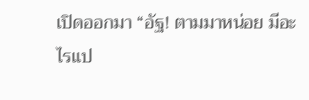เปิดออกมา “อัฐ! ตามมาหน่อย มีอะไรแป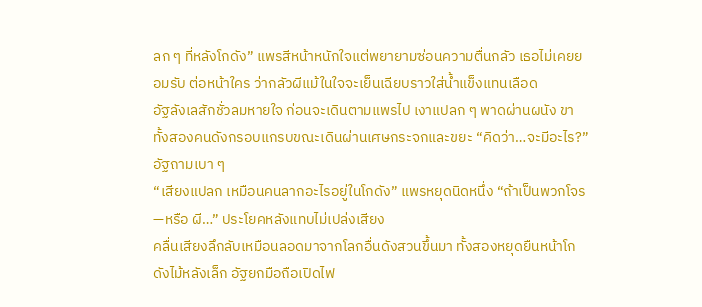ลก ๆ ที่หลังโกดัง” แพรสีหน้าหนักใจแต่พยายามซ่อนความตื่นกลัว เธอไม่เคยยอมรับ ต่อหน้าใคร ว่ากลัวผีแม้ในใจจะเย็นเฉียบราวใส่น้ำแข็งแทนเลือด
อัฐลังเลสักชั่วลมหายใจ ก่อนจะเดินตามแพรไป เงาแปลก ๆ พาดผ่านผนัง ขาทั้งสองคนดังกรอบแกรบขณะเดินผ่านเศษกระจกและขยะ “คิดว่า…จะมีอะไร?” อัฐถามเบา ๆ
“เสียงแปลก เหมือนคนลากอะไรอยู่ในโกดัง” แพรหยุดนิดหนึ่ง “ถ้าเป็นพวกโจร—หรือ ผี…” ประโยคหลังแทบไม่เปล่งเสียง
คลื่นเสียงลึกลับเหมือนลอดมาจากโลกอื่นดังสวนขึ้นมา ทั้งสองหยุดยืนหน้าโกดังไม้หลังเล็ก อัฐยกมือถือเปิดไฟ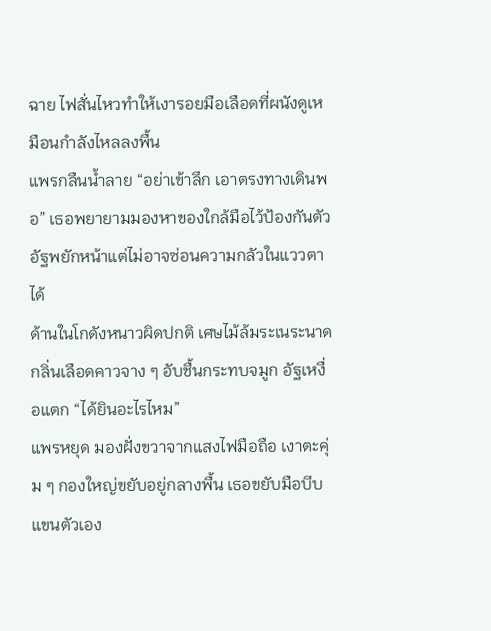ฉาย ไฟสั่นไหวทำให้เงารอยมือเลือดที่ผนังดูเหมือนกำลังไหลลงพื้น
แพรกลืนน้ำลาย “อย่าเข้าลึก เอาตรงทางเดินพอ” เธอพยายามมองหาของใกล้มือไว้ป้องกันตัว อัฐพยักหน้าแต่ไม่อาจซ่อนความกลัวในแววตาได้
ด้านในโกดังหนาวผิดปกติ เศษไม้ล้มระเนระนาด กลิ่นเลือดคาวจาง ๆ อับชื้นกระทบจมูก อัฐเหงื่อแตก “ได้ยินอะไรไหม”
แพรหยุด มองฝั่งขวาจากแสงไฟมือถือ เงาตะคุ่ม ๆ กองใหญ่ขยับอยู่กลางพื้น เธอขยับมือบีบแขนตัวเอง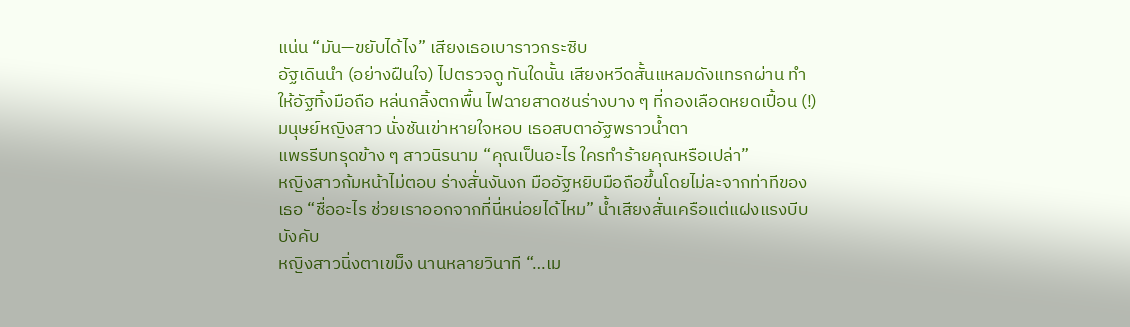แน่น “มัน—ขยับได้ไง” เสียงเธอเบาราวกระซิบ
อัฐเดินนำ (อย่างฝืนใจ) ไปตรวจดู ทันใดนั้น เสียงหวีดสั้นแหลมดังแทรกผ่าน ทำให้อัฐทิ้งมือถือ หล่นกลิ้งตกพื้น ไฟฉายสาดชนร่างบาง ๆ ที่กองเลือดหยดเปื้อน (!) มนุษย์หญิงสาว นั่งชันเข่าหายใจหอบ เธอสบตาอัฐพราวน้ำตา
แพรรีบทรุดข้าง ๆ สาวนิรนาม “คุณเป็นอะไร ใครทำร้ายคุณหรือเปล่า”
หญิงสาวก้มหน้าไม่ตอบ ร่างสั่นงันงก มืออัฐหยิบมือถือขึ้นโดยไม่ละจากท่าทีของเธอ “ชื่ออะไร ช่วยเราออกจากที่นี่หน่อยได้ไหม” น้ำเสียงสั่นเครือแต่แฝงแรงบีบบังคับ
หญิงสาวนิ่งตาเขม็ง นานหลายวินาที “…เม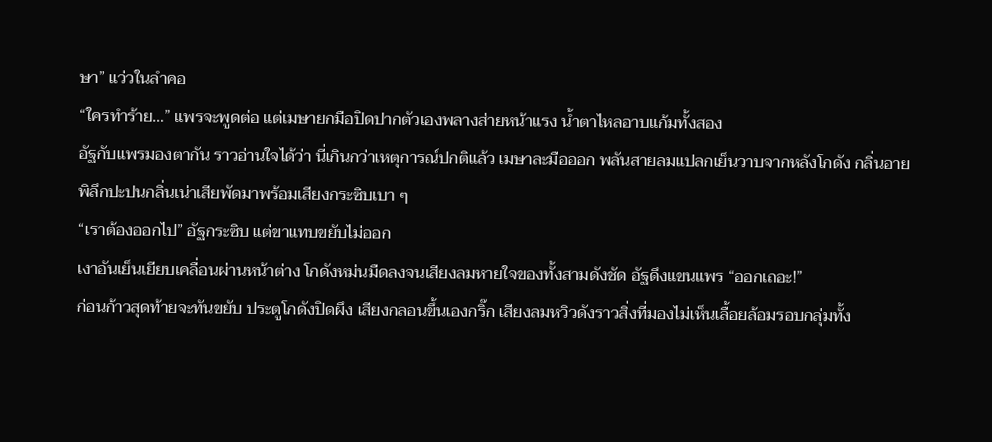ษา” แว่วในลำคอ
“ใครทำร้าย…” แพรจะพูดต่อ แต่เมษายกมือปิดปากตัวเองพลางส่ายหน้าแรง น้ำตาไหลอาบแก้มทั้งสอง
อัฐกับแพรมองตากัน ราวอ่านใจได้ว่า นี่เกินกว่าเหตุการณ์ปกติแล้ว เมษาละมือออก พลันสายลมแปลกเย็นวาบจากหลังโกดัง กลิ่นอายพิลึกปะปนกลิ่นเน่าเสียพัดมาพร้อมเสียงกระซิบเบา ๆ
“เราต้องออกไป” อัฐกระซิบ แต่ขาแทบขยับไม่ออก
เงาอันเย็นเยียบเคลื่อนผ่านหน้าต่าง โกดังหม่นมืดลงจนเสียงลมหายใจของทั้งสามดังชัด อัฐดึงแขนแพร “ออกเถอะ!”
ก่อนก้าวสุดท้ายจะทันขยับ ประตูโกดังปิดผึง เสียงกลอนขึ้นเองกริ๊ก เสียงลมหวิวดังราวสิ่งที่มองไม่เห็นเลื้อยล้อมรอบกลุ่มทั้ง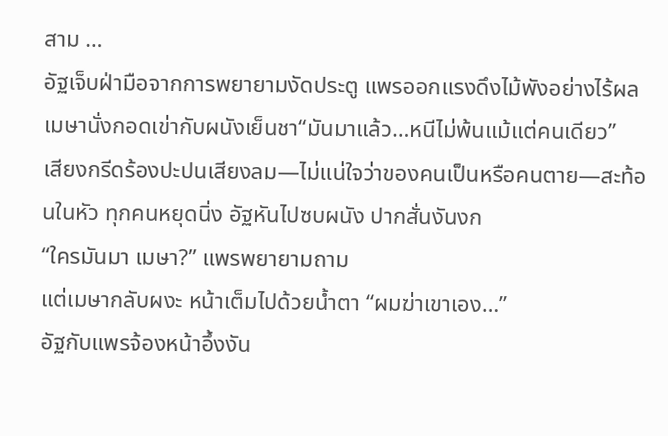สาม …
อัฐเจ็บฝ่ามือจากการพยายามงัดประตู แพรออกแรงดึงไม้พังอย่างไร้ผล เมษานั่งกอดเข่ากับผนังเย็นชา“มันมาแล้ว…หนีไม่พ้นแม้แต่คนเดียว”
เสียงกรีดร้องปะปนเสียงลม—ไม่แน่ใจว่าของคนเป็นหรือคนตาย—สะท้อนในหัว ทุกคนหยุดนิ่ง อัฐหันไปซบผนัง ปากสั่นงันงก
“ใครมันมา เมษา?” แพรพยายามถาม
แต่เมษากลับผงะ หน้าเต็มไปด้วยน้ำตา “ผมฆ่าเขาเอง…”
อัฐกับแพรจ้องหน้าอึ้งงัน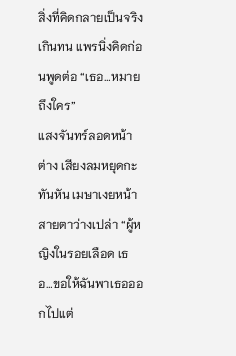สิ่งที่คิดกลายเป็นจริงเกินทน แพรนิ่งคิดก่อนพูดต่อ “เธอ…หมายถึงใคร”
แสงจันทร์ลอดหน้าต่าง เสียงลมหยุดกะทันหัน เมษาเงยหน้าสายตาว่างเปล่า “ผู้หญิงในรอยเลือด เธอ…ขอให้ฉันพาเธอออกไปแต่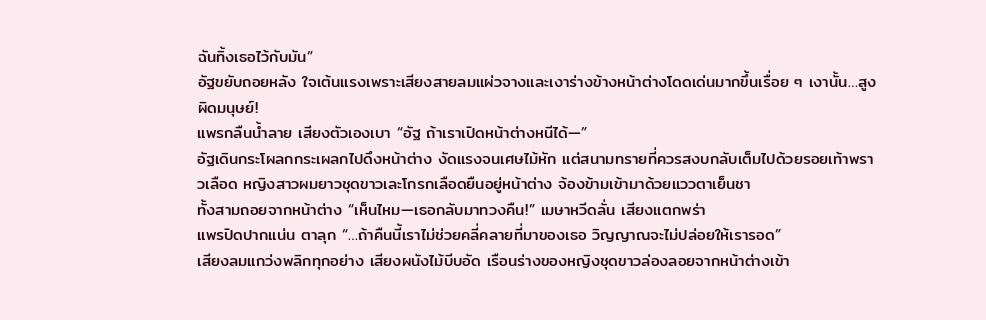ฉันทิ้งเธอไว้กับมัน”
อัฐขยับถอยหลัง ใจเต้นแรงเพราะเสียงสายลมแผ่วจางและเงาร่างข้างหน้าต่างโดดเด่นมากขึ้นเรื่อย ๆ เงานั้น…สูงผิดมนุษย์!
แพรกลืนน้ำลาย เสียงตัวเองเบา “อัฐ ถ้าเราเปิดหน้าต่างหนีได้—”
อัฐเดินกระโผลกกระเผลกไปดึงหน้าต่าง งัดแรงจนเศษไม้หัก แต่สนามทรายที่ควรสงบกลับเต็มไปด้วยรอยเท้าพราวเลือด หญิงสาวผมยาวชุดขาวเละโกรกเลือดยืนอยู่หน้าต่าง จ้องข้ามเข้ามาด้วยแววตาเย็นชา
ทั้งสามถอยจากหน้าต่าง “เห็นไหม—เธอกลับมาทวงคืน!” เมษาหวีดลั่น เสียงแตกพร่า
แพรปิดปากแน่น ตาลุก “…ถ้าคืนนี้เราไม่ช่วยคลี่คลายที่มาของเธอ วิญญาณจะไม่ปล่อยให้เรารอด”
เสียงลมแกว่งพลิกทุกอย่าง เสียงผนังไม้บีบอัด เรือนร่างของหญิงชุดขาวล่องลอยจากหน้าต่างเข้า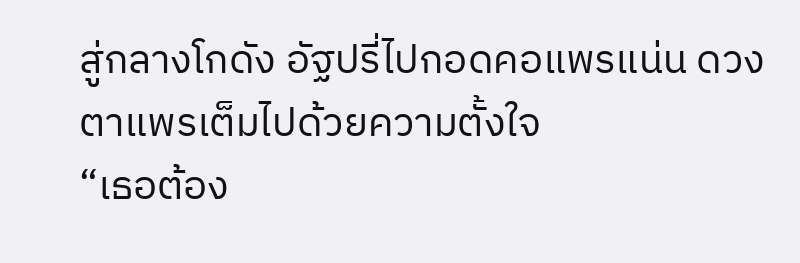สู่กลางโกดัง อัฐปรี่ไปกอดคอแพรแน่น ดวงตาแพรเต็มไปด้วยความตั้งใจ
“เธอต้อง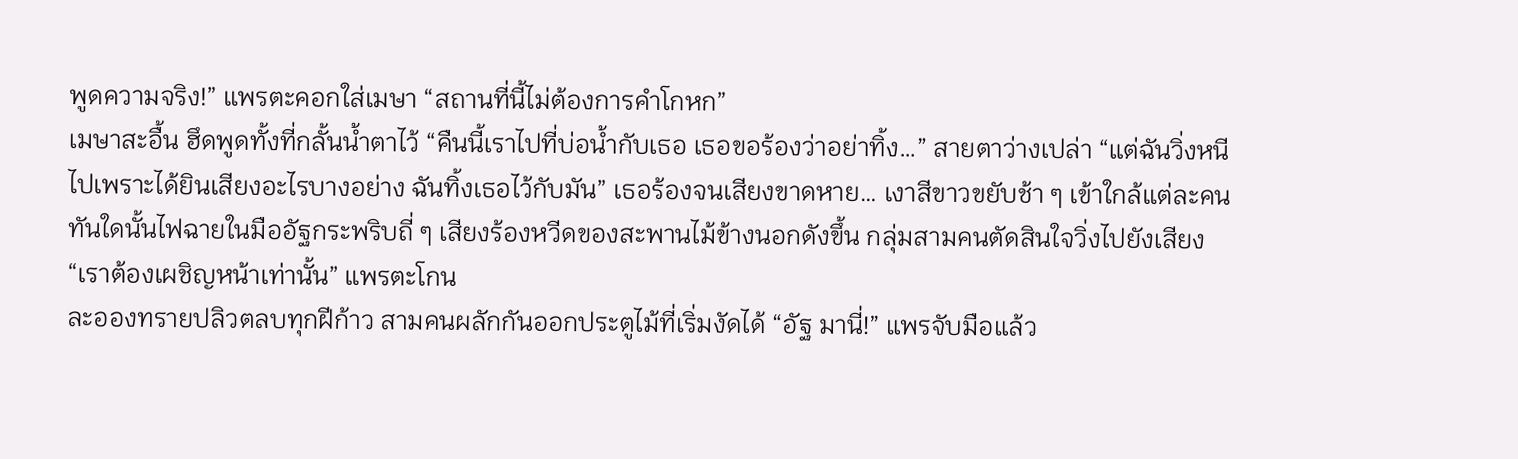พูดความจริง!” แพรตะคอกใส่เมษา “สถานที่นี้ไม่ต้องการคำโกหก”
เมษาสะอื้น ฮึดพูดทั้งที่กลั้นน้ำตาไว้ “คืนนี้เราไปที่บ่อน้ำกับเธอ เธอขอร้องว่าอย่าทิ้ง…” สายตาว่างเปล่า “แต่ฉันวิ่งหนีไปเพราะได้ยินเสียงอะไรบางอย่าง ฉันทิ้งเธอไว้กับมัน” เธอร้องจนเสียงขาดหาย… เงาสีขาวขยับช้า ๆ เข้าใกล้แต่ละคน
ทันใดนั้นไฟฉายในมืออัฐกระพริบถี่ ๆ เสียงร้องหวีดของสะพานไม้ข้างนอกดังขึ้น กลุ่มสามคนตัดสินใจวิ่งไปยังเสียง “เราต้องเผชิญหน้าเท่านั้น” แพรตะโกน
ละอองทรายปลิวตลบทุกฝีก้าว สามคนผลักกันออกประตูไม้ที่เริ่มงัดได้ “อัฐ มานี่!” แพรจับมือแล้ว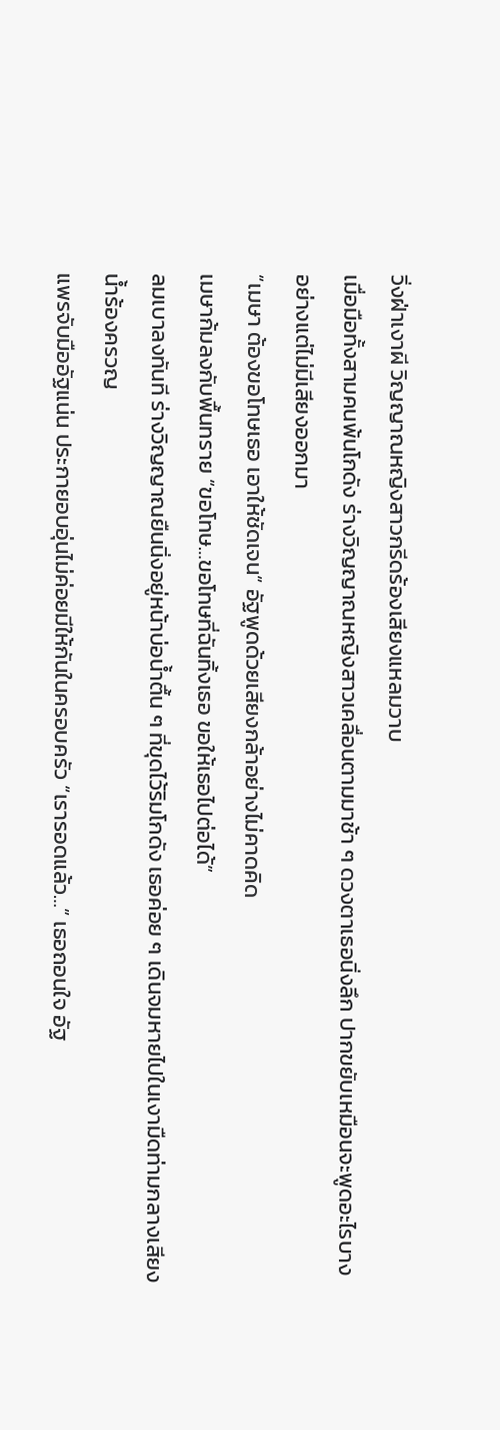วิ่งฝ่าเงาผี วิญญาณหญิงสาวกรีดร้องเสียงแหลมวาบ
เมื่อมือทั้งสามคนพ้นโกดัง ร่างวิญญาณหญิงสาวเคลื่อนตามมาช้า ๆ ดวงตาเธอนิ่งลึก ปากขยับเหมือนจะพูดอะไรบางอย่างแต่ไม่มีเสียงออกมา
“เมษา ต้องขอโทษเธอ เอาให้ชัดเจน” อัฐพูดด้วยเสียงกล้าอย่างไม่คาดคิด
เมษาก้มลงกับพื้นทราย “ขอโทษ…ขอโทษที่ฉันทิ้งเธอ ขอให้เธอไปต่อได้”
ลมเบาลงทันที ร่างวิญญาณยืนนิ่งอยู่หน้าบ่อน้ำตื้น ๆ ที่ขุดไว้ริมโกดัง เธอค่อย ๆ เดินจมหายไปในเงามืดท่ามกลางเสียงน้ำร้องครวญ
แพรจับมืออัฐแน่น ประกายอบอุ่นไม่ค่อยมีให้กันในครอบครัว “เรารอดแล้ว…” เธอถอนใจ อัฐ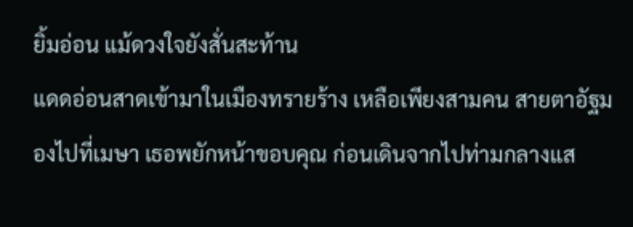ยิ้มอ่อน แม้ดวงใจยังสั่นสะท้าน
แดดอ่อนสาดเข้ามาในเมืองทรายร้าง เหลือเพียงสามคน สายตาอัฐมองไปที่เมษา เธอพยักหน้าขอบคุณ ก่อนเดินจากไปท่ามกลางแส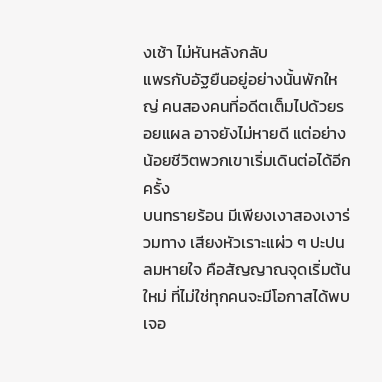งเช้า ไม่หันหลังกลับ
แพรกับอัฐยืนอยู่อย่างนั้นพักใหญ่ คนสองคนที่อดีตเต็มไปด้วยรอยแผล อาจยังไม่หายดี แต่อย่างน้อยชีวิตพวกเขาเริ่มเดินต่อได้อีกครั้ง
บนทรายร้อน มีเพียงเงาสองเงาร่วมทาง เสียงหัวเราะแผ่ว ๆ ปะปนลมหายใจ คือสัญญาณจุดเริ่มต้นใหม่ ที่ไม่ใช่ทุกคนจะมีโอกาสได้พบเจอ